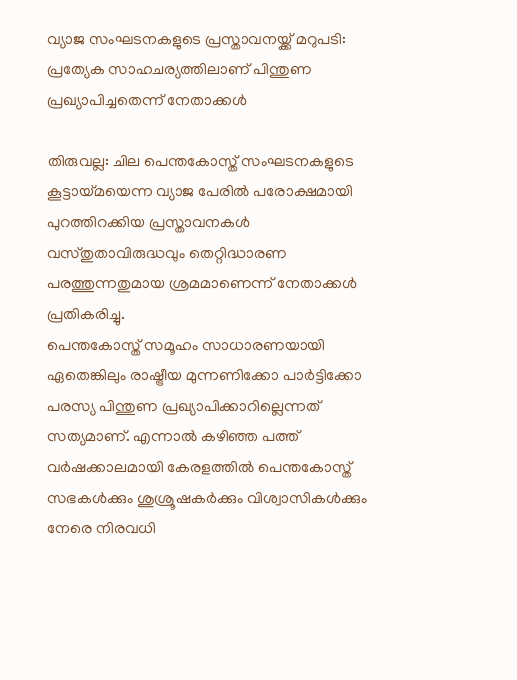വ്യാജ സംഘടനകളുടെ പ്രസ്താവനയ്ക്ക് മറുപടി: പ്രത്യേക സാഹചര്യത്തിലാണ് പിന്തുണ പ്രഖ്യാപിച്ചതെന്ന് നേതാക്കൾ

തിരുവല്ല: ചില പെന്തകോസ്ത് സംഘടനകളുടെ കൂട്ടായ്മയെന്ന വ്യാജ പേരിൽ പരോക്ഷമായി പുറത്തിറക്കിയ പ്രസ്താവനകൾ വസ്തുതാവിരുദ്ധവും തെറ്റിദ്ധാരണ പരത്തുന്നതുമായ ശ്രമമാണെന്ന് നേതാക്കൾ പ്രതികരിച്ചു.
പെന്തകോസ്ത് സമൂഹം സാധാരണയായി ഏതെങ്കിലും രാഷ്ട്രീയ മുന്നണിക്കോ പാർട്ടിക്കോ പരസ്യ പിന്തുണ പ്രഖ്യാപിക്കാറില്ലെന്നത് സത്യമാണ്. എന്നാൽ കഴിഞ്ഞ പത്ത് വർഷക്കാലമായി കേരളത്തിൽ പെന്തകോസ്ത് സഭകൾക്കും ശുശ്രൂഷകർക്കും വിശ്വാസികൾക്കും നേരെ നിരവധി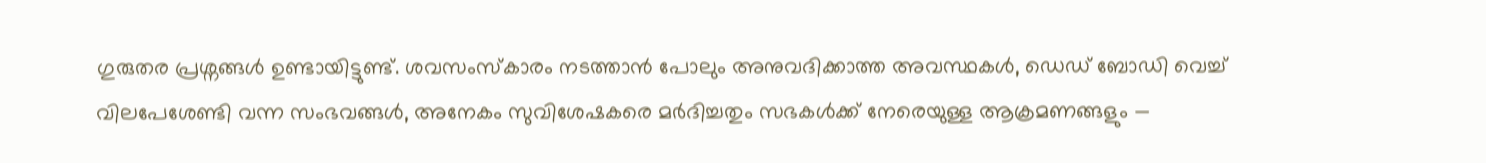ഗുരുതര പ്രശ്നങ്ങൾ ഉണ്ടായിട്ടുണ്ട്. ശവസംസ്കാരം നടത്താൻ പോലും അനുവദിക്കാത്ത അവസ്ഥകൾ, ഡെഡ് ബോഡി വെച്ച് വിലപേശേണ്ടി വന്ന സംഭവങ്ങൾ, അനേകം സുവിശേഷകരെ മർദിച്ചതും സഭകൾക്ക് നേരെയുള്ള ആക്രമണങ്ങളും —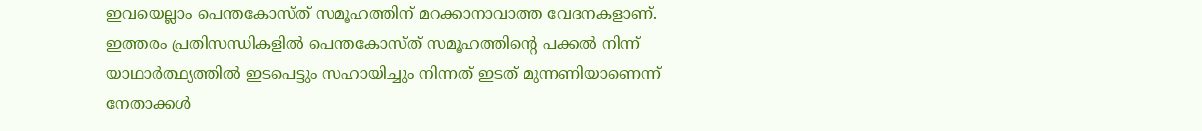ഇവയെല്ലാം പെന്തകോസ്ത് സമൂഹത്തിന് മറക്കാനാവാത്ത വേദനകളാണ്.
ഇത്തരം പ്രതിസന്ധികളിൽ പെന്തകോസ്ത് സമൂഹത്തിന്റെ പക്കൽ നിന്ന് യാഥാർത്ഥ്യത്തിൽ ഇടപെട്ടും സഹായിച്ചും നിന്നത് ഇടത് മുന്നണിയാണെന്ന് നേതാക്കൾ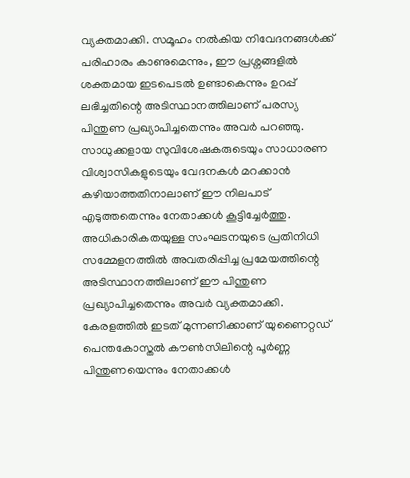വ്യക്തമാക്കി. സമൂഹം നൽകിയ നിവേദനങ്ങൾക്ക് പരിഹാരം കാണുമെന്നും, ഈ പ്രശ്നങ്ങളിൽ ശക്തമായ ഇടപെടൽ ഉണ്ടാകെന്നും ഉറപ്പ് ലഭിച്ചതിന്റെ അടിസ്ഥാനത്തിലാണ് പരസ്യ പിന്തുണ പ്രഖ്യാപിച്ചതെന്നും അവർ പറഞ്ഞു. സാധുക്കളായ സുവിശേഷകരുടെയും സാധാരണ വിശ്വാസികളുടെയും വേദനകൾ മറക്കാൻ കഴിയാത്തതിനാലാണ് ഈ നിലപാട് എടുത്തതെന്നും നേതാക്കൾ കൂട്ടിച്ചേർത്തു.
അധികാരികതയുള്ള സംഘടനയുടെ പ്രതിനിധി സമ്മേളനത്തിൽ അവതരിപ്പിച്ച പ്രമേയത്തിന്റെ അടിസ്ഥാനത്തിലാണ് ഈ പിന്തുണ പ്രഖ്യാപിച്ചതെന്നും അവർ വ്യക്തമാക്കി. കേരളത്തിൽ ഇടത് മുന്നണിക്കാണ് യുണൈറ്റഡ് പെന്തകോസ്തൽ കൗൺസിലിന്റെ പൂർണ്ണ പിന്തുണയെന്നും നേതാക്കൾ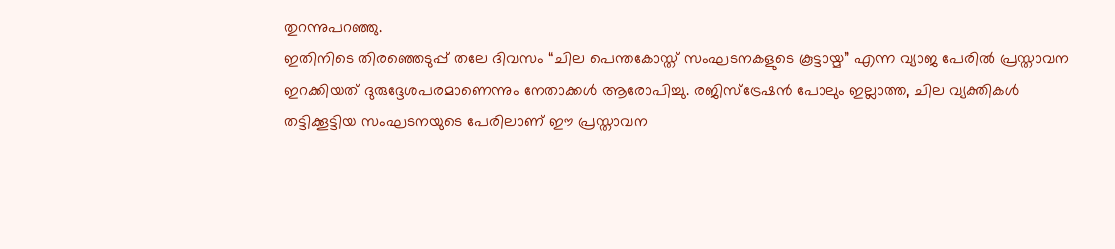തുറന്നുപറഞ്ഞു.
ഇതിനിടെ തിരഞ്ഞെടുപ്പ് തലേ ദിവസം “ചില പെന്തകോസ്ത് സംഘടനകളുടെ കൂട്ടായ്മ” എന്ന വ്യാജ പേരിൽ പ്രസ്താവന ഇറക്കിയത് ദുരുദ്ദേശപരമാണെന്നും നേതാക്കൾ ആരോപിച്ചു. രജിസ്ട്രേഷൻ പോലും ഇല്ലാത്ത, ചില വ്യക്തികൾ തട്ടിക്കൂട്ടിയ സംഘടനയുടെ പേരിലാണ് ഈ പ്രസ്താവന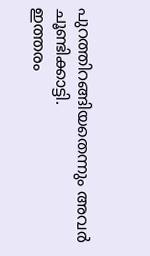പുറത്തിറങ്ങിയതെന്നും അവർ ചൂണ്ടിക്കാട്ടി.
ഇത്തരം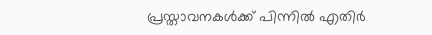പ്രസ്താവനകൾക്ക് പിന്നിൽ എതിർ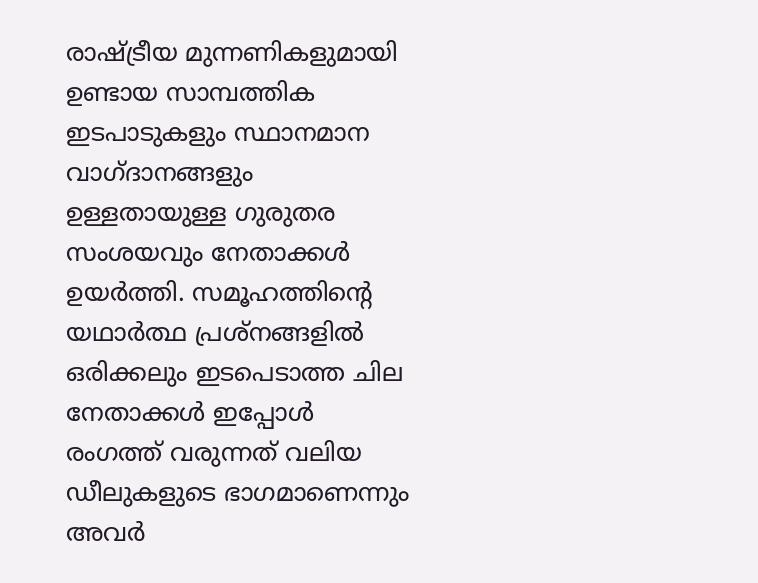രാഷ്ട്രീയ മുന്നണികളുമായി ഉണ്ടായ സാമ്പത്തിക ഇടപാടുകളും സ്ഥാനമാന വാഗ്ദാനങ്ങളും ഉള്ളതായുള്ള ഗുരുതര സംശയവും നേതാക്കൾ ഉയർത്തി. സമൂഹത്തിന്റെ യഥാർത്ഥ പ്രശ്നങ്ങളിൽ ഒരിക്കലും ഇടപെടാത്ത ചില നേതാക്കൾ ഇപ്പോൾ രംഗത്ത് വരുന്നത് വലിയ ഡീലുകളുടെ ഭാഗമാണെന്നും അവർ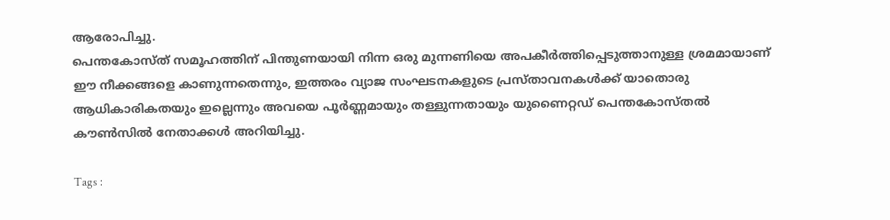ആരോപിച്ചു.
പെന്തകോസ്ത് സമൂഹത്തിന് പിന്തുണയായി നിന്ന ഒരു മുന്നണിയെ അപകീർത്തിപ്പെടുത്താനുള്ള ശ്രമമായാണ് ഈ നീക്കങ്ങളെ കാണുന്നതെന്നും, ഇത്തരം വ്യാജ സംഘടനകളുടെ പ്രസ്താവനകൾക്ക് യാതൊരു ആധികാരികതയും ഇല്ലെന്നും അവയെ പൂർണ്ണമായും തള്ളുന്നതായും യുണൈറ്റഡ് പെന്തകോസ്തൽ കൗൺസിൽ നേതാക്കൾ അറിയിച്ചു.

Tags :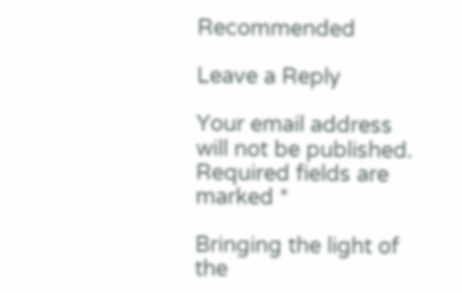Recommended

Leave a Reply

Your email address will not be published. Required fields are marked *

Bringing the light of the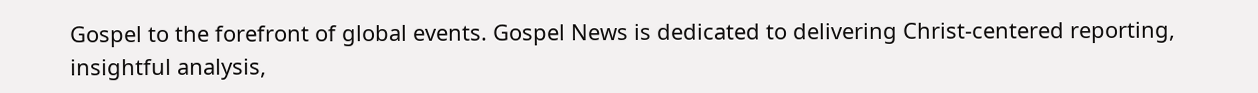Gospel to the forefront of global events. Gospel News is dedicated to delivering Christ-centered reporting, insightful analysis,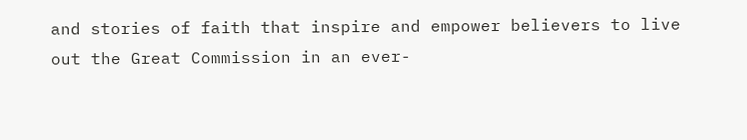and stories of faith that inspire and empower believers to live out the Great Commission in an ever-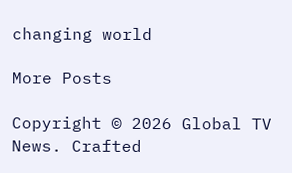changing world

More Posts

Copyright © 2026 Global TV News. Crafted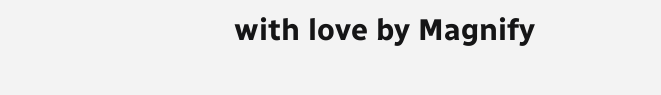with love by Magnify